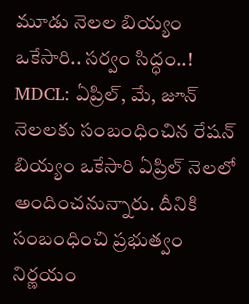మూడు నెలల బియ్యం ఒకేసారి.. సర్వం సిద్ధం..!
MDCL: ఏప్రిల్, మే, జూన్ నెలలకు సంబంధించిన రేషన్ బియ్యం ఒకేసారి ఏప్రిల్ నెలలో అందించనున్నారు. దీనికి సంబంధించి ప్రభుత్వం నిర్ణయం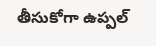తీసుకోగా ఉప్పల్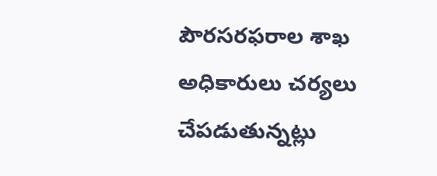పౌరసరఫరాల శాఖ అధికారులు చర్యలు చేపడుతున్నట్లు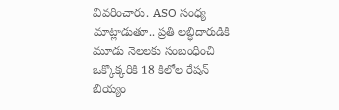వివరించారు. ASO సంధ్య మాట్లాడుతూ.. ప్రతి లబ్ధిదారుడికి మూడు నెలలకు సంబంధించి ఒక్కొక్కరికి 18 కిలోల రేషన్ బియ్యం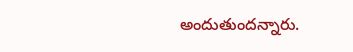అందుతుందన్నారు.